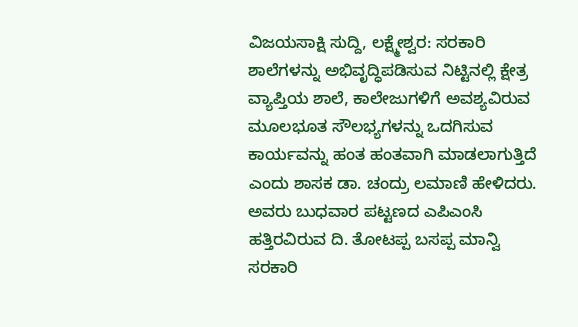ವಿಜಯಸಾಕ್ಷಿ ಸುದ್ದಿ, ಲಕ್ಷ್ಮೇಶ್ವರ: ಸರಕಾರಿ ಶಾಲೆಗಳನ್ನು ಅಭಿವೃದ್ಧಿಪಡಿಸುವ ನಿಟ್ಟಿನಲ್ಲಿ ಕ್ಷೇತ್ರ ವ್ಯಾಪ್ತಿಯ ಶಾಲೆ, ಕಾಲೇಜುಗಳಿಗೆ ಅವಶ್ಯವಿರುವ ಮೂಲಭೂತ ಸೌಲಭ್ಯಗಳನ್ನು ಒದಗಿಸುವ ಕಾರ್ಯವನ್ನು ಹಂತ ಹಂತವಾಗಿ ಮಾಡಲಾಗುತ್ತಿದೆ ಎಂದು ಶಾಸಕ ಡಾ. ಚಂದ್ರು ಲಮಾಣಿ ಹೇಳಿದರು.
ಅವರು ಬುಧವಾರ ಪಟ್ಟಣದ ಎಪಿಎಂಸಿ ಹತ್ತಿರವಿರುವ ದಿ. ತೋಟಪ್ಪ ಬಸಪ್ಪ ಮಾನ್ವಿ ಸರಕಾರಿ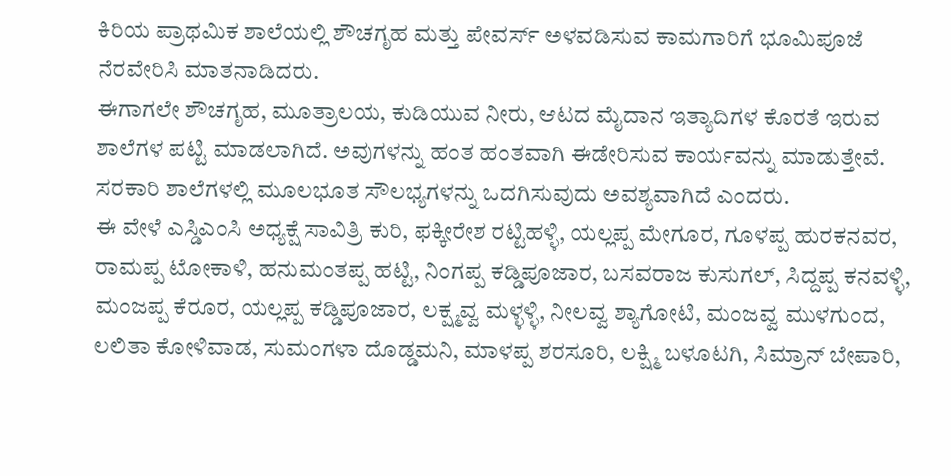ಕಿರಿಯ ಪ್ರಾಥಮಿಕ ಶಾಲೆಯಲ್ಲಿ ಶೌಚಗೃಹ ಮತ್ತು ಪೇವರ್ಸ್ ಅಳವಡಿಸುವ ಕಾಮಗಾರಿಗೆ ಭೂಮಿಪೂಜೆ ನೆರವೇರಿಸಿ ಮಾತನಾಡಿದರು.
ಈಗಾಗಲೇ ಶೌಚಗೃಹ, ಮೂತ್ರಾಲಯ, ಕುಡಿಯುವ ನೀರು, ಆಟದ ಮೈದಾನ ಇತ್ಯಾದಿಗಳ ಕೊರತೆ ಇರುವ ಶಾಲೆಗಳ ಪಟ್ಟಿ ಮಾಡಲಾಗಿದೆ. ಅವುಗಳನ್ನು ಹಂತ ಹಂತವಾಗಿ ಈಡೇರಿಸುವ ಕಾರ್ಯವನ್ನು ಮಾಡುತ್ತೇವೆ. ಸರಕಾರಿ ಶಾಲೆಗಳಲ್ಲಿ ಮೂಲಭೂತ ಸೌಲಭ್ಯಗಳನ್ನು ಒದಗಿಸುವುದು ಅವಶ್ಯವಾಗಿದೆ ಎಂದರು.
ಈ ವೇಳೆ ಎಸ್ಡಿಎಂಸಿ ಅಧ್ಯಕ್ಷೆ ಸಾವಿತ್ರಿ ಕುರಿ, ಫಕ್ಕೀರೇಶ ರಟ್ಟಿಹಳ್ಳಿ, ಯಲ್ಲಪ್ಪ ಮೇಗೂರ, ಗೂಳಪ್ಪ ಹುರಕನವರ, ರಾಮಪ್ಪ ಟೋಕಾಳಿ, ಹನುಮಂತಪ್ಪ ಹಟ್ಟಿ, ನಿಂಗಪ್ಪ ಕಡ್ಡಿಪೂಜಾರ, ಬಸವರಾಜ ಕುಸುಗಲ್, ಸಿದ್ದಪ್ಪ ಕನವಳ್ಳಿ, ಮಂಜಪ್ಪ ಕೆರೂರ, ಯಲ್ಲಪ್ಪ ಕಡ್ಡಿಪೂಜಾರ, ಲಕ್ಷ್ಮವ್ವ ಮಳ್ಳಳ್ಳಿ, ನೀಲವ್ವ ಶ್ಯಾಗೋಟಿ, ಮಂಜವ್ವ ಮುಳಗುಂದ, ಲಲಿತಾ ಕೋಳಿವಾಡ, ಸುಮಂಗಳಾ ದೊಡ್ಡಮನಿ, ಮಾಳಪ್ಪ ಶರಸೂರಿ, ಲಕ್ಷ್ಮಿ ಬಳೂಟಗಿ, ಸಿಮ್ರಾನ್ ಬೇಪಾರಿ,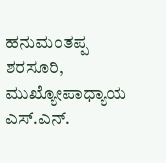ಹನುಮಂತಪ್ಪ ಶರಸೂರಿ, ಮುಖ್ಯೋಪಾಧ್ಯಾಯ ಎಸ್.ಎನ್.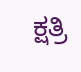ಕ್ಷತ್ರಿ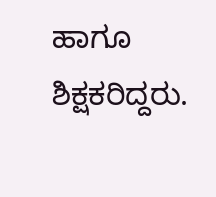ಹಾಗೂ ಶಿಕ್ಷಕರಿದ್ದರು.